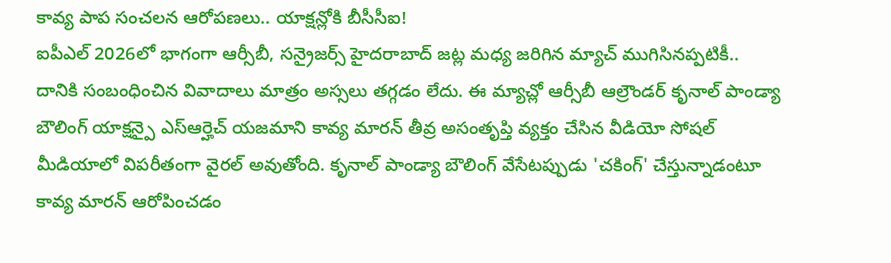కావ్య పాప సంచలన ఆరోపణలు.. యాక్షన్లోకి బీసీసీఐ!
ఐపీఎల్ 2026లో భాగంగా ఆర్సీబీ, సన్రైజర్స్ హైదరాబాద్ జట్ల మధ్య జరిగిన మ్యాచ్ ముగిసినప్పటికీ.. దానికి సంబంధించిన వివాదాలు మాత్రం అస్సలు తగ్గడం లేదు. ఈ మ్యాచ్లో ఆర్సీబీ ఆల్రౌండర్ కృనాల్ పాండ్యా బౌలింగ్ యాక్షన్పై ఎస్ఆర్హెచ్ యజమాని కావ్య మారన్ తీవ్ర అసంతృప్తి వ్యక్తం చేసిన వీడియో సోషల్ మీడియాలో విపరీతంగా వైరల్ అవుతోంది. కృనాల్ పాండ్యా బౌలింగ్ వేసేటప్పుడు 'చకింగ్' చేస్తున్నాడంటూ కావ్య మారన్ ఆరోపించడం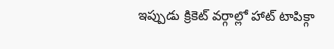ఇప్పుడు క్రికెట్ వర్గాల్లో హాట్ టాపిక్గా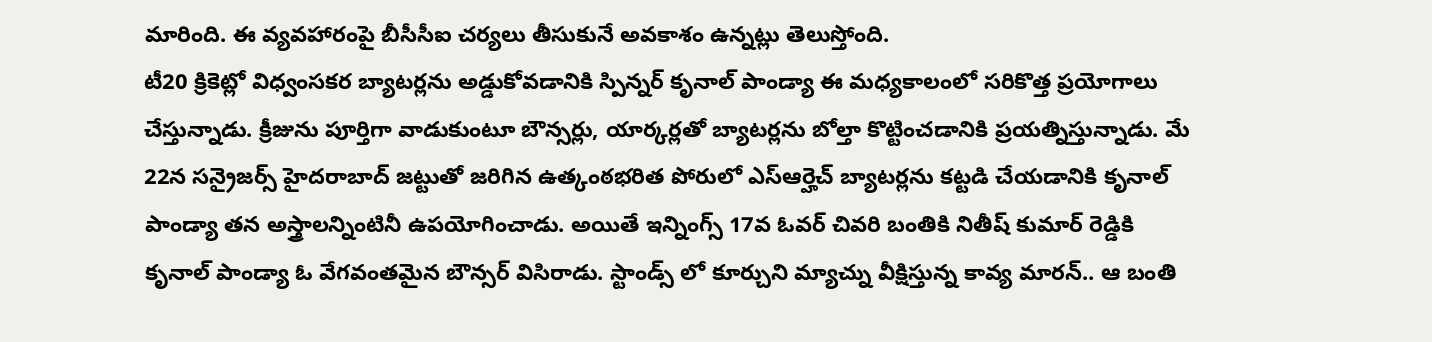మారింది. ఈ వ్యవహారంపై బీసీసీఐ చర్యలు తీసుకునే అవకాశం ఉన్నట్లు తెలుస్తోంది.
టీ20 క్రికెట్లో విధ్వంసకర బ్యాటర్లను అడ్డుకోవడానికి స్పిన్నర్ కృనాల్ పాండ్యా ఈ మధ్యకాలంలో సరికొత్త ప్రయోగాలు చేస్తున్నాడు. క్రీజును పూర్తిగా వాడుకుంటూ బౌన్సర్లు, యార్కర్లతో బ్యాటర్లను బోల్తా కొట్టించడానికి ప్రయత్నిస్తున్నాడు. మే 22న సన్రైజర్స్ హైదరాబాద్ జట్టుతో జరిగిన ఉత్కంఠభరిత పోరులో ఎస్ఆర్హెచ్ బ్యాటర్లను కట్టడి చేయడానికి కృనాల్ పాండ్యా తన అస్త్రాలన్నింటినీ ఉపయోగించాడు. అయితే ఇన్నింగ్స్ 17వ ఓవర్ చివరి బంతికి నితీష్ కుమార్ రెడ్డికి కృనాల్ పాండ్యా ఓ వేగవంతమైన బౌన్సర్ విసిరాడు. స్టాండ్స్ లో కూర్చుని మ్యాచ్ను వీక్షిస్తున్న కావ్య మారన్.. ఆ బంతి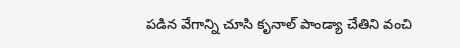పడిన వేగాన్ని చూసి కృనాల్ పాండ్యా చేతిని వంచి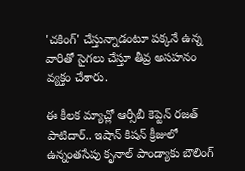'చకింగ్' చేస్తున్నాడంటూ పక్కనే ఉన్న వారితో సైగలు చేస్తూ తీవ్ర అసహనం వ్యక్తం చేశారు.

ఈ కీలక మ్యాచ్లో ఆర్సీబీ కెప్టెన్ రజత్ పాటిదార్.. ఇషాన్ కిషన్ క్రీజులో ఉన్నంతసేపు కృనాల్ పాండ్యాకు బౌలింగ్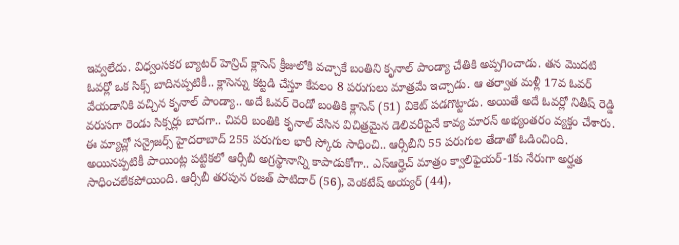ఇవ్వలేదు. విధ్వంసకర బ్యాటర్ హెన్రిచ్ క్లాసెన్ క్రీజులోకి వచ్చాకే బంతిని కృనాల్ పాండ్యా చేతికి అప్పగించాడు. తన మొదటి ఓవర్లో ఒక సిక్స్ బాదినప్పటికీ.. క్లాసెన్ను కట్టడి చేస్తూ కేవలం 8 పరుగులు మాత్రమే ఇచ్చాడు. ఆ తర్వాత మళ్లీ 17వ ఓవర్ వేయడానికి వచ్చిన కృనాల్ పాండ్యా.. అదే ఓవర్ రెండో బంతికి క్లాసెన్ (51) వికెట్ పడగొట్టాడు. అయితే అదే ఓవర్లో నితీష్ రెడ్డి వరుసగా రెండు సిక్సర్లు బాదగా.. చివరి బంతికి కృనాల్ వేసిన విచిత్రమైన డెలివరీపైనే కావ్య మారన్ అభ్యంతరం వ్యక్తం చేశారు.
ఈ మ్యాచ్లో సన్రైజర్స్ హైదరాబాద్ 255 పరుగుల భారీ స్కోరు సాధించి.. ఆర్సీబీని 55 పరుగుల తేడాతో ఓడించింది. అయినప్పటికీ పాయింట్ల పట్టికలో ఆర్సీబీ అగ్రస్థానాన్ని కాపాడుకోగా.. ఎస్ఆర్హెచ్ మాత్రం క్వాలిఫైయర్-1కు నేరుగా అర్హత సాధించలేకపోయింది. ఆర్సీబీ తరపున రజత్ పాటిదార్ (56), వెంకటేష్ అయ్యర్ (44),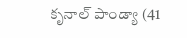కృనాల్ పాండ్యా (41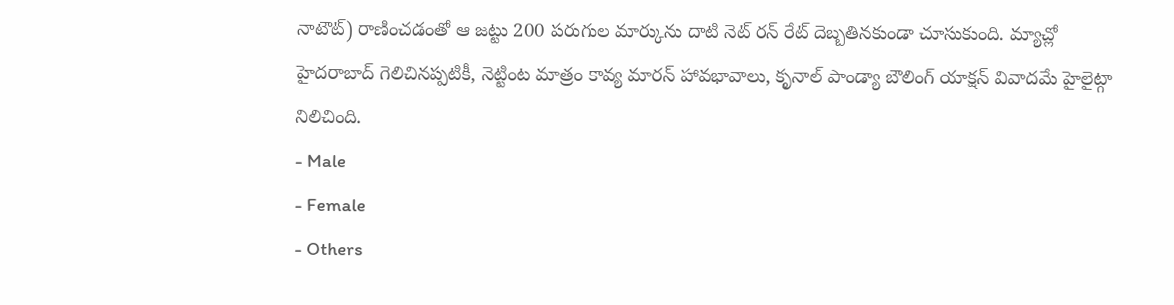నాటౌట్) రాణించడంతో ఆ జట్టు 200 పరుగుల మార్కును దాటి నెట్ రన్ రేట్ దెబ్బతినకుండా చూసుకుంది. మ్యాచ్లో హైదరాబాద్ గెలిచినప్పటికీ, నెట్టింట మాత్రం కావ్య మారన్ హావభావాలు, కృనాల్ పాండ్యా బౌలింగ్ యాక్షన్ వివాదమే హైలైట్గా నిలిచింది.
- Male
- Female
- Others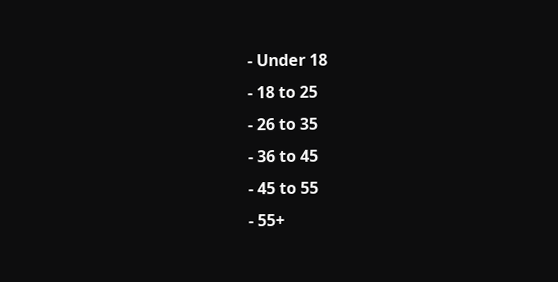- Under 18
- 18 to 25
- 26 to 35
- 36 to 45
- 45 to 55
- 55+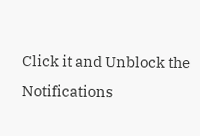Click it and Unblock the Notifications